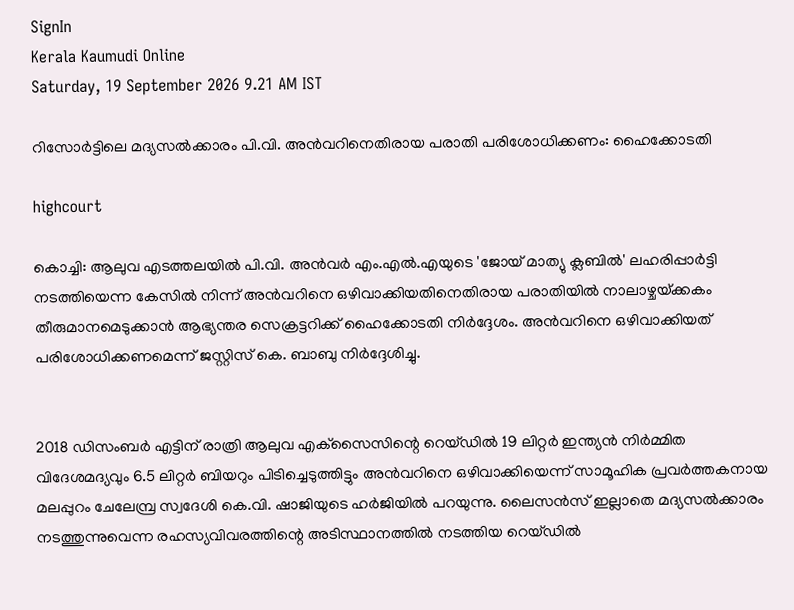SignIn
Kerala Kaumudi Online
Saturday, 19 September 2026 9.21 AM IST

റിസോർട്ടിലെ മദ്യസൽക്കാരം പി.വി. അൻവറിനെതിരായ പരാതി പരിശോധിക്കണം: ഹൈക്കോടതി

highcourt

കൊച്ചി: ആലുവ എടത്തലയിൽ പി.വി. അൻവർ എം.എൽ.എയുടെ 'ജോയ് മാത്യു ക്ലബിൽ' ലഹരിപ്പാർട്ടി നടത്തിയെന്ന കേസിൽ നിന്ന് അൻവറിനെ ഒഴിവാക്കിയതിനെതിരായ പരാതിയിൽ നാലാഴ്ചയ്‌ക്കകം തീരുമാനമെടുക്കാൻ ആഭ്യന്തര സെക്രട്ടറിക്ക് ഹൈക്കോടതി നിർദ്ദേശം. അൻവറിനെ ഒഴിവാക്കിയത് പരിശോധിക്കണമെന്ന് ജസ്റ്റിസ് കെ. ബാബു നിർദ്ദേശിച്ചു.


2018 ഡിസംബർ എട്ടിന് രാത്രി ആലുവ എക്‌സൈസിന്റെ റെയ്ഡിൽ 19 ലിറ്റർ ഇന്ത്യൻ നിർമ്മിത വിദേശമദ്യവും 6.5 ലിറ്റർ ബിയറും പിടിച്ചെടുത്തിട്ടും അൻവറിനെ ഒഴിവാക്കിയെന്ന് സാമൂഹിക പ്രവർത്തകനായ മലപ്പുറം ചേലേമ്പ്ര സ്വദേശി കെ.വി. ഷാജിയുടെ ഹർജിയിൽ പറയുന്നു. ലൈസൻസ് ഇല്ലാതെ മദ്യസൽക്കാരം നടത്തുന്നുവെന്ന രഹസ്യവിവരത്തിന്റെ അടിസ്ഥാനത്തിൽ നടത്തിയ റെയ്ഡിൽ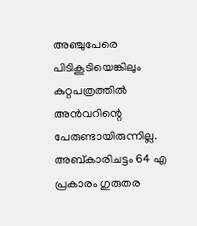അഞ്ചുപേരെ പിടികൂടിയെങ്കിലും കുറ്റപത്രത്തിൽ അൻവറിന്റെ പേരുണ്ടായിരുന്നില്ല. അബ്കാരിചട്ടം 64 എ പ്രകാരം ഗുരുതര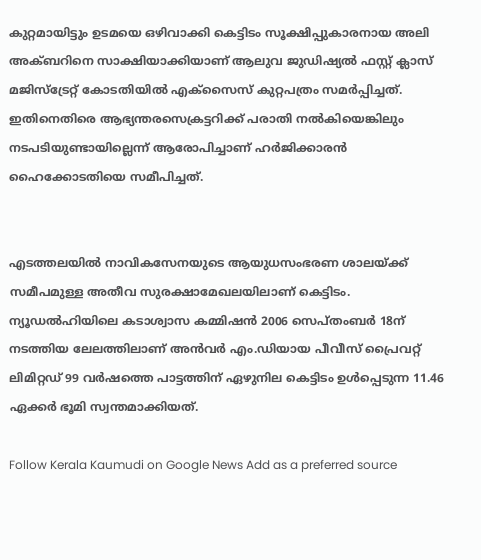കുറ്റമായിട്ടും ഉടമയെ ഒഴിവാക്കി കെട്ടിടം സൂക്ഷിപ്പുകാരനായ അലി അക്ബറിനെ സാക്ഷിയാക്കിയാണ് ആലുവ ജുഡിഷ്യൽ ഫസ്റ്റ് ക്ലാസ് മജിസ്‌ട്രേറ്റ് കോടതിയിൽ എക്‌സൈസ് കുറ്റപത്രം സമർപ്പിച്ചത്. ഇതിനെതിരെ ആഭ്യന്തരസെക്രട്ടറിക്ക് പരാതി നൽകിയെങ്കിലും നടപടിയുണ്ടായില്ലെന്ന് ആരോപിച്ചാണ് ഹർജിക്കാരൻ ഹൈക്കോടതിയെ സമീപിച്ചത്.


എടത്തലയിൽ നാവികസേനയുടെ ആയുധസംഭരണ ശാലയ്ക്ക് സമീപമുള്ള അതീവ സുരക്ഷാമേഖലയിലാണ് കെട്ടിടം.
ന്യൂഡൽഹിയിലെ കടാശ്വാസ കമ്മിഷൻ 2006 സെപ്തംബർ 18ന് നടത്തിയ ലേലത്തിലാണ് അൻവർ എം.ഡിയായ പീവീസ് പ്രൈവറ്റ് ലിമിറ്റഡ് 99 വർഷത്തെ പാട്ടത്തിന് ഏഴുനില കെട്ടിടം ഉൾപ്പെടുന്ന 11.46 ഏക്കർ ഭൂമി സ്വന്തമാക്കിയത്.

Follow Kerala Kaumudi on Google News Add as a preferred source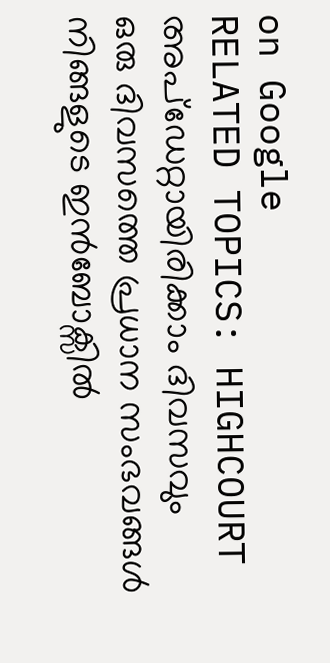on Google
RELATED TOPICS: HIGHCOURT
അപ്ഡേറ്റായിരിക്കാം ദിവസവും
ഒരു ദിവസത്തെ പ്രധാന സംഭവങ്ങൾ നിങ്ങളുടെ ഇൻബോക്സിൽ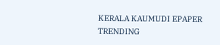KERALA KAUMUDI EPAPER
TRENDING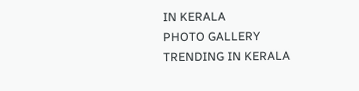IN KERALA
PHOTO GALLERY
TRENDING IN KERALA